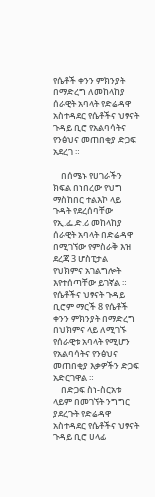የሴቶች ቀንን ምክንያት በማድረግ ለመከላከያ ሰራዊት አባላት የድሬዳዋ አስተዳደር የሴቶችና ህፃናት ጉዳይ ቢሮ የአልባሳትና የንፅህና መጠበቂያ ድጋፍ አደረገ ።

    በሰሜኑ የሀገራችን ክፍል በነበረው የህግ ማስከበር ተልእኮ ላይ ጉዳት የደረሰባቸው የኢ.ፌ.ድ.ሪ መከላከያ ሰራዊት አባላት በድሬዳዋ በሚገኘው የምስራቅ እዝ ደረጃ 3 ሆስፒታል የህክምና አገልግሎት እየተሰጣቸው ይገኛል ። የሴቶችና ህፃናት ጉዳይ ቢሮም ማርች 8 የሴቶች ቀንን ምክንያት በማድረግ በህክምና ላይ ለሚገኙ የሰራዊቱ አባላት የሚሆን የአልባሳትና የንፅህና መጠበቂያ እቃዎችን ድጋፍ አድርገዋል ።
    በድጋፍ ስነ-ስርአቱ ላይም በመገኘት ንግግር ያደረጉት የድሬዳዋ አስተዳደር የሴቶችና ህፃናት ጉዳይ ቢሮ ሀላፊ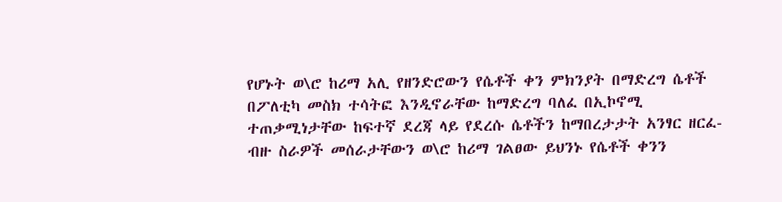የሆኑት ወ\ሮ ከሪማ አሊ የዘንድሮውን የሴቶች ቀን ምክንያት በማድረግ ሴቶች በፖለቲካ መስክ ተሳትፎ እንዲኖራቸው ከማድረግ ባለፈ በኢኮኖሚ ተጠቃሚነታቸው ከፍተኛ ደረጃ ላይ የደረሱ ሴቶችን ከማበረታታት አንፃር ዘርፈ-ብዙ ስራዎች መሰራታቸውን ወ\ሮ ከሪማ ገልፀው ይህንኑ የሴቶች ቀንን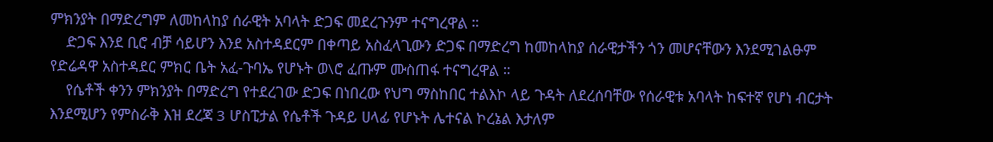ምክንያት በማድረግም ለመከላከያ ሰራዊት አባላት ድጋፍ መደረጉንም ተናግረዋል ።
    ድጋፍ እንደ ቢሮ ብቻ ሳይሆን እንደ አስተዳደርም በቀጣይ አስፈላጊውን ድጋፍ በማድረግ ከመከላከያ ሰራዊታችን ጎን መሆናቸውን እንደሚገልፁም የድሬዳዋ አስተዳደር ምክር ቤት አፈ-ጉባኤ የሆኑት ወ\ሮ ፈጡም ሙስጠፋ ተናግረዋል ።
    የሴቶች ቀንን ምክንያት በማድረግ የተደረገው ድጋፍ በነበረው የህግ ማስከበር ተልእኮ ላይ ጉዳት ለደረሰባቸው የሰራዊቱ አባላት ከፍተኛ የሆነ ብርታት እንደሚሆን የምስራቅ እዝ ደረጃ 3 ሆስፒታል የሴቶች ጉዳይ ሀላፊ የሆኑት ሌተናል ኮረኔል እታለም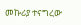መኩሪያ ተናግረው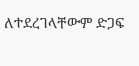ለተደረገላቸውም ድጋፍ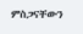ምስጋናቸውን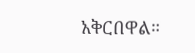አቅርበዋል።